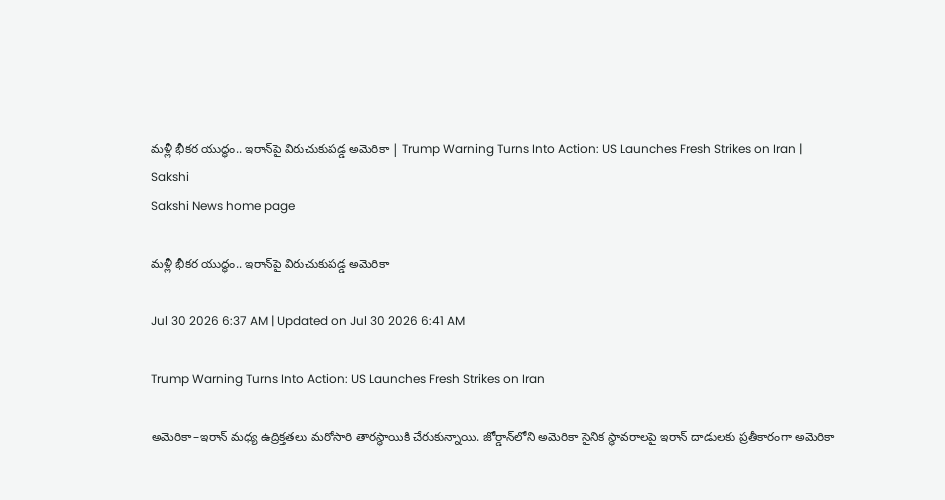మళ్లీ భీకర యుద్ధం.. ఇరాన్‌పై విరుచుకుపడ్డ అమెరికా | Trump Warning Turns Into Action: US Launches Fresh Strikes on Iran | Sakshi
Sakshi News home page

మళ్లీ భీకర యుద్ధం.. ఇరాన్‌పై విరుచుకుపడ్డ అమెరికా

Jul 30 2026 6:37 AM | Updated on Jul 30 2026 6:41 AM

Trump Warning Turns Into Action: US Launches Fresh Strikes on Iran

అమెరికా–ఇరాన్‌ మధ్య ఉద్రిక్తతలు మరోసారి తారస్థాయికి చేరుకున్నాయి. జోర్డాన్‌లోని అమెరికా సైనిక స్థావరాలపై ఇరాన్‌ దాడులకు ప్రతీకారంగా అమెరికా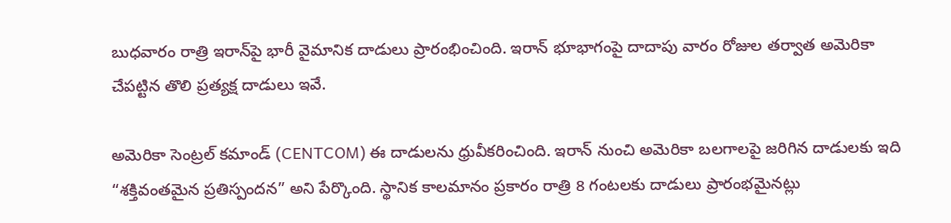బుధవారం రాత్రి ఇరాన్‌పై భారీ వైమానిక దాడులు ప్రారంభించింది. ఇరాన్‌ భూభాగంపై దాదాపు వారం రోజుల తర్వాత అమెరికా చేపట్టిన తొలి ప్రత్యక్ష దాడులు ఇవే.

అమెరికా సెంట్రల్‌ కమాండ్‌ (CENTCOM) ఈ దాడులను ధ్రువీకరించింది. ఇరాన్‌ నుంచి అమెరికా బలగాలపై జరిగిన దాడులకు ఇది “శక్తివంతమైన ప్రతిస్పందన” అని పేర్కొంది. స్థానిక కాలమానం ప్రకారం రాత్రి 8 గంటలకు దాడులు ప్రారంభమైనట్లు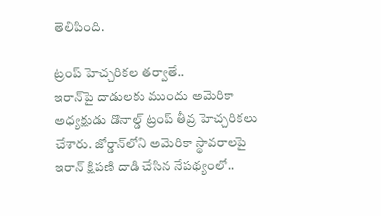తెలిపింది.

ట్రంప్‌ హెచ్చరికల తర్వాతే..
ఇరాన్‌పై దాడులకు ముందు అమెరికా అధ్యక్షుడు డొనాల్డ్‌ ట్రంప్‌ తీవ్ర హెచ్చరికలు చేశారు. జోర్డాన్‌లోని అమెరికా స్థావరాలపై ఇరాన్‌ క్షిపణి దాడి చేసిన నేపథ్యంలో..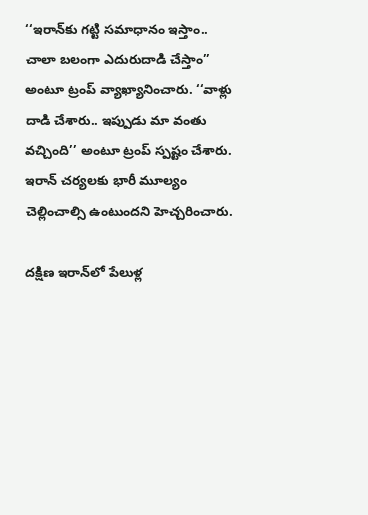‘‘ఇరాన్‌కు గట్టి సమాధానం ఇస్తాం.. చాలా బలంగా ఎదురుదాడి చేస్తాం’’ అంటూ ట్రంప్‌ వ్యాఖ్యానించారు. ‘‘వాళ్లు దాడి చేశారు.. ఇప్పుడు మా వంతు వచ్చింది’’ అంటూ ట్రంప్‌ స్పష్టం చేశారు. ఇరాన్‌ చర్యలకు భారీ మూల్యం చెల్లించాల్సి ఉంటుందని హెచ్చరించారు.

దక్షిణ ఇరాన్‌లో పేలుళ్ల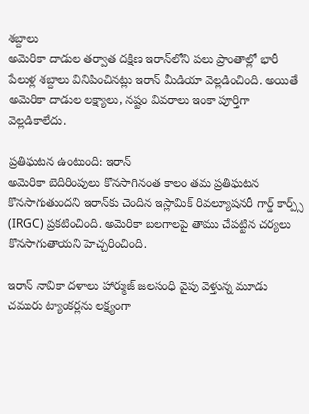శబ్దాలు
అమెరికా దాడుల తర్వాత దక్షిణ ఇరాన్‌లోని పలు ప్రాంతాల్లో భారీ పేలుళ్ల శబ్దాలు వినిపించినట్లు ఇరాన్‌ మీడియా వెల్లడించింది. అయితే అమెరికా దాడుల లక్ష్యాలు, నష్టం వివరాలు ఇంకా పూర్తిగా వెల్లడికాలేదు.

ప్రతిఘటన ఉంటుంది: ఇరాన్‌
అమెరికా బెదిరింపులు కొనసాగినంత కాలం తమ ప్రతిఘటన కొనసాగుతుందని ఇరాన్‌కు చెందిన ఇస్లామిక్‌ రివల్యూషనరీ గార్డ్‌ కార్ప్స్‌ (IRGC) ప్రకటించింది. అమెరికా బలగాలపై తాము చేపట్టిన చర్యలు కొనసాగుతాయని హెచ్చరించింది.

ఇరాన్‌ నావికా దళాలు హార్ముజ్‌ జలసంధి వైపు వెళ్తున్న మూడు చమురు ట్యాంకర్లను లక్ష్యంగా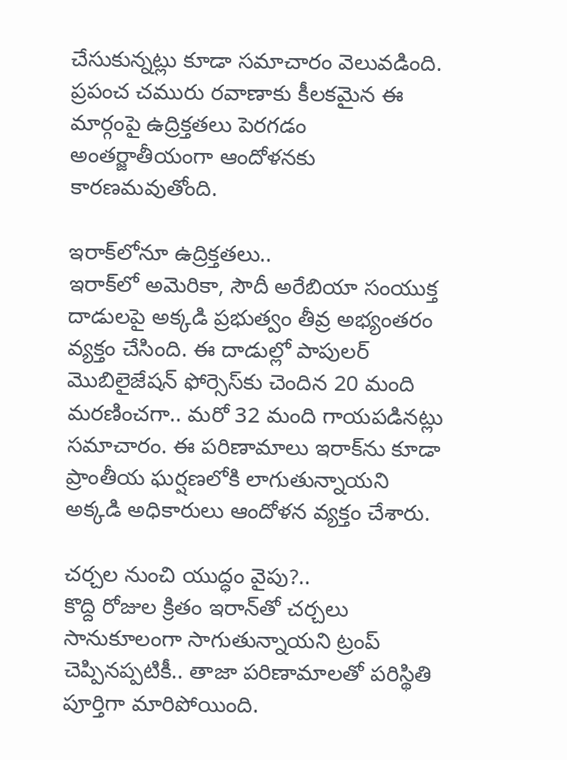చేసుకున్నట్లు కూడా సమాచారం వెలువడింది. ప్రపంచ చమురు రవాణాకు కీలకమైన ఈ మార్గంపై ఉద్రిక్తతలు పెరగడం అంతర్జాతీయంగా ఆందోళనకు కారణమవుతోంది.

ఇరాక్‌లోనూ ఉద్రిక్తతలు..
ఇరాక్‌లో అమెరికా, సౌదీ అరేబియా సంయుక్త దాడులపై అక్కడి ప్రభుత్వం తీవ్ర అభ్యంతరం వ్యక్తం చేసింది. ఈ దాడుల్లో పాపులర్‌ మొబిలైజేషన్‌ ఫోర్సెస్‌కు చెందిన 20 మంది మరణించగా.. మరో 32 మంది గాయపడినట్లు సమాచారం. ఈ పరిణామాలు ఇరాక్‌ను కూడా ప్రాంతీయ ఘర్షణలోకి లాగుతున్నాయని అక్కడి అధికారులు ఆందోళన వ్యక్తం చేశారు.

చర్చల నుంచి యుద్ధం వైపు?..
కొద్ది రోజుల క్రితం ఇరాన్‌తో చర్చలు సానుకూలంగా సాగుతున్నాయని ట్రంప్‌ చెప్పినప్పటికీ.. తాజా పరిణామాలతో పరిస్థితి పూర్తిగా మారిపోయింది.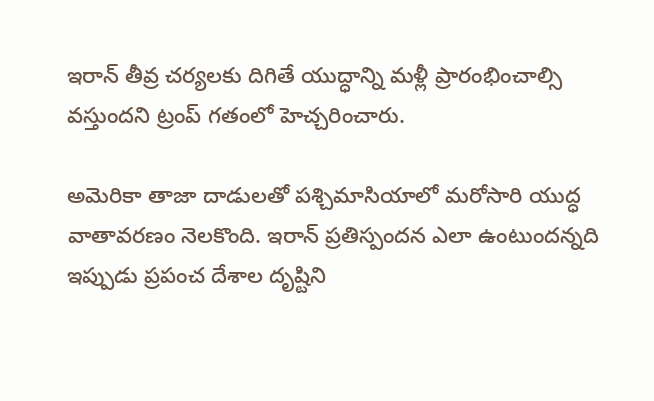ఇరాన్‌ తీవ్ర చర్యలకు దిగితే యుద్ధాన్ని మళ్లీ ప్రారంభించాల్సి వస్తుందని ట్రంప్‌ గతంలో హెచ్చరించారు.

అమెరికా తాజా దాడులతో పశ్చిమాసియాలో మరోసారి యుద్ధ వాతావరణం నెలకొంది. ఇరాన్‌ ప్రతిస్పందన ఎలా ఉంటుందన్నది ఇప్పుడు ప్రపంచ దేశాల దృష్టిని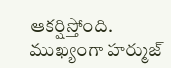ఆకర్షిస్తోంది. ముఖ్యంగా హర్ముజ్‌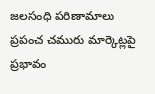జలసంధి పరిణామాలు ప్రపంచ చమురు మార్కెట్లపై ప్రభావం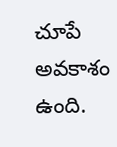చూపే అవకాశం ఉంది.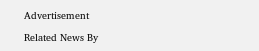Advertisement

Related News By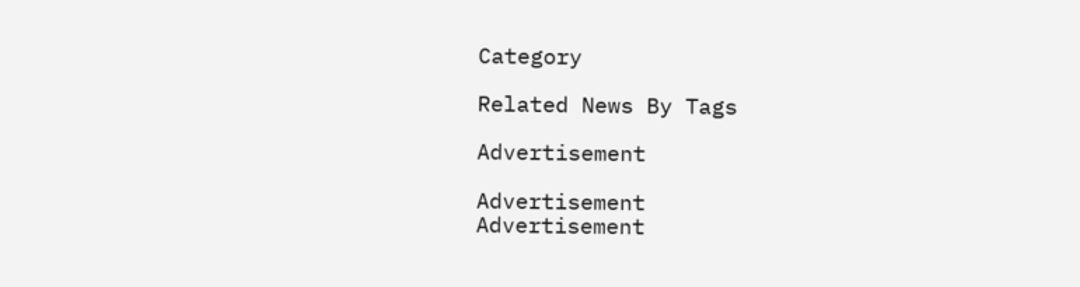Category

Related News By Tags

Advertisement

Advertisement
Advertisement